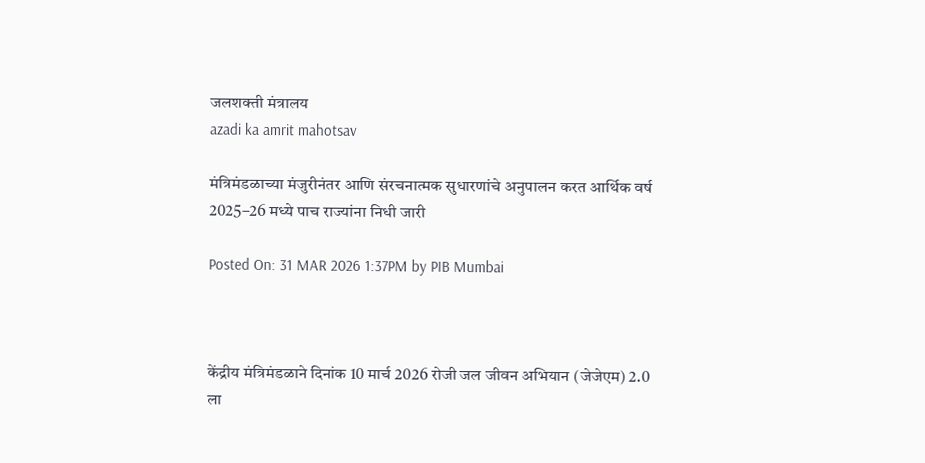जलशक्ती मंत्रालय
azadi ka amrit mahotsav

मंत्रिमंडळाच्या मंजुरीनंतर आणि संरचनात्मक सुधारणांचे अनुपालन करत आर्थिक वर्ष 2025–26 मध्ये पाच राज्यांना निधी जारी

Posted On: 31 MAR 2026 1:37PM by PIB Mumbai



केंद्रीय मंत्रिमंडळाने दिनांक 10 मार्च 2026 रोजी जल जीवन अभियान (जेजेएम) 2.0 ला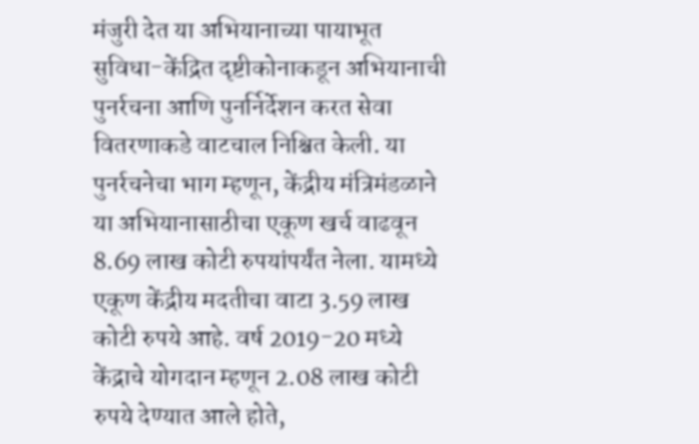मंजुरी देत या अभियानाच्या पायाभूत सुविधा-केंद्रित दृष्टीकोनाकडून अभियानाची पुनर्रचना आणि पुनर्निर्देशन करत सेवा वितरणाकडे वाटचाल निश्चित केली. या पुनर्रचनेचा भाग म्हणून, केंद्रीय मंत्रिमंडळाने या अभियानासाठीचा एकूण खर्च वाढवून 8.69 लाख कोटी रुपयांपर्यंत नेला. यामध्ये एकूण केंद्रीय मदतीचा वाटा 3.59 लाख कोटी रुपये आहे. वर्ष 2019-20 मध्ये केंद्राचे योगदान म्हणून 2.08 लाख कोटी रुपये देण्यात आले होते,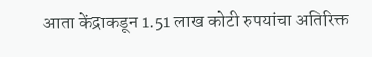आता केंद्राकडून 1.51 लाख कोटी रुपयांचा अतिरिक्त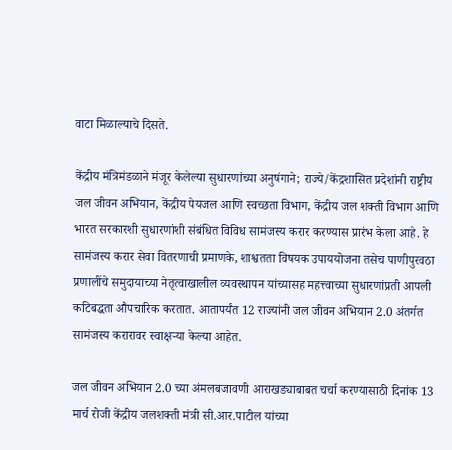वाटा मिळाल्याचे दिसते.

केंद्रीय मंत्रिमंडळाने मंजूर केलेल्या सुधारणांच्या अनुषंगाने; राज्ये/केंद्रशासित प्रदेशांनी राष्ट्रीय जल जीवन अभियान, केंद्रीय पेयजल आणि स्वच्छता विभाग, केंद्रीय जल शक्ती विभाग आणि भारत सरकारशी सुधारणांशी संबंधित विविध सामंजस्य करार करण्यास प्रारंभ केला आहे. हे सामंजस्य करार सेवा वितरणाची प्रमाणके, शाश्वतता विषयक उपाययोजना तसेच पाणीपुरवठा प्रणालींचे समुदायाच्या नेतृत्वाखालील व्यवस्थापन यांच्यासह महत्त्वाच्या सुधारणांप्रती आपली कटिबद्धता औपचारिक करतात. आतापर्यंत 12 राज्यांनी जल जीवन अभियान 2.0 अंतर्गत सामंजस्य करारावर स्वाक्षऱ्या केल्या आहेत.

जल जीवन अभियान 2.0 च्या अंमलबजावणी आराखड्याबाबत चर्चा करण्यासाठी दिनांक 13 मार्च रोजी केंद्रीय जलशक्ती मंत्री सी.आर.पाटील यांच्या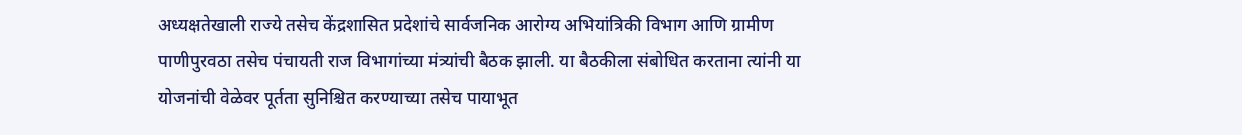अध्यक्षतेखाली राज्ये तसेच केंद्रशासित प्रदेशांचे सार्वजनिक आरोग्य अभियांत्रिकी विभाग आणि ग्रामीण पाणीपुरवठा तसेच पंचायती राज विभागांच्या मंत्र्यांची बैठक झाली. या बैठकीला संबोधित करताना त्यांनी या योजनांची वेळेवर पूर्तता सुनिश्चित करण्याच्या तसेच पायाभूत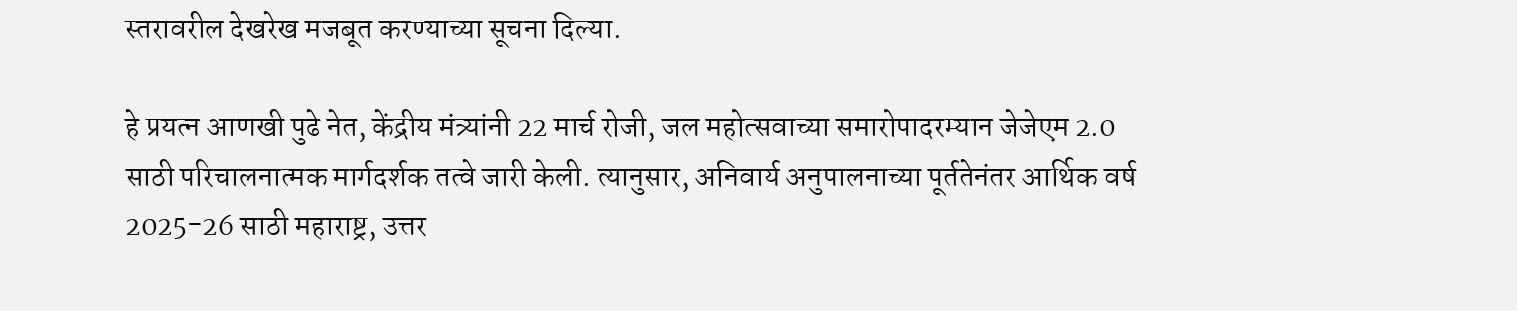स्तरावरील देखरेख मजबूत करण्याच्या सूचना दिल्या.

हे प्रयत्न आणखी पुढे नेत, केंद्रीय मंत्र्यांनी 22 मार्च रोजी, जल महोत्सवाच्या समारोपादरम्यान जेजेएम 2.0 साठी परिचालनात्मक मार्गदर्शक तत्वे जारी केली. त्यानुसार, अनिवार्य अनुपालनाच्या पूर्ततेनंतर आर्थिक वर्ष 2025-26 साठी महाराष्ट्र, उत्तर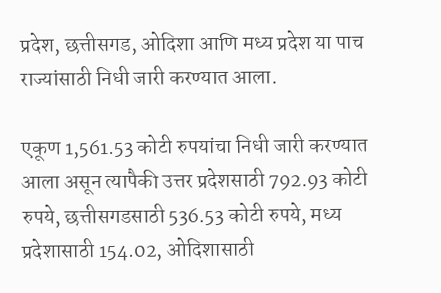प्रदेश, छत्तीसगड, ओदिशा आणि मध्य प्रदेश या पाच राज्यांसाठी निधी जारी करण्यात आला.

एकूण 1,561.53 कोटी रुपयांचा निधी जारी करण्यात आला असून त्यापैकी उत्तर प्रदेशसाठी 792.93 कोटी रुपये, छत्तीसगडसाठी 536.53 कोटी रुपये, मध्य प्रदेशासाठी 154.02, ओदिशासाठी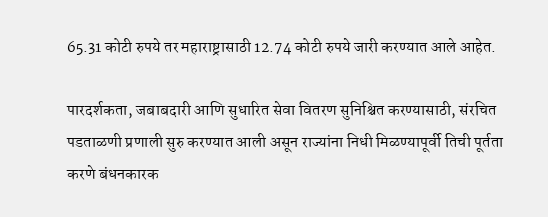65.31 कोटी रुपये तर महाराष्ट्रासाठी 12.74 कोटी रुपये जारी करण्यात आले आहेत.

पारदर्शकता, जबाबदारी आणि सुधारित सेवा वितरण सुनिश्चित करण्यासाठी, संरचित पडताळणी प्रणाली सुरु करण्यात आली असून राज्यांना निधी मिळण्यापूर्वी तिची पूर्तता करणे बंधनकारक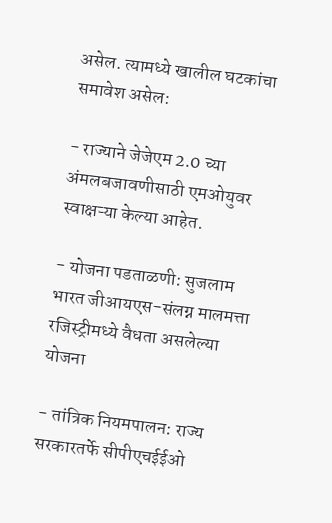असेल. त्यामध्ये खालील घटकांचा समावेश असेल:

- राज्याने जेजेएम 2.0 च्या अंमलबजावणीसाठी एमओयुवर स्वाक्षऱ्या केल्या आहेत.

- योजना पडताळणी: सुजलाम भारत जीआयएस-संलग्न मालमत्ता रजिस्ट्रीमध्ये वैधता असलेल्या योजना

- तांत्रिक नियमपालन: राज्य सरकारतर्फे सीपीएचईईओ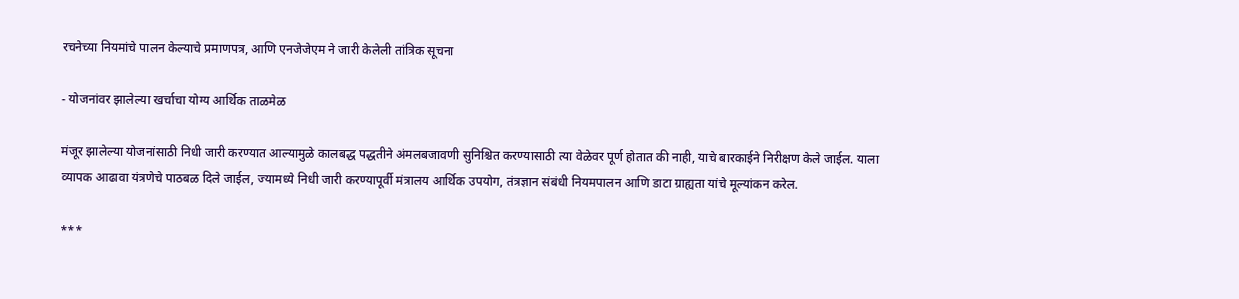रचनेच्या नियमांचे पालन केल्याचे प्रमाणपत्र, आणि एनजेजेएम ने जारी केलेली तांत्रिक सूचना

- योजनांवर झालेल्या खर्चाचा योग्य आर्थिक ताळमेळ

मंजूर झालेल्या योजनांसाठी निधी जारी करण्यात आल्यामुळे कालबद्ध पद्धतीने अंमलबजावणी सुनिश्चित करण्यासाठी त्या वेळेवर पूर्ण होतात की नाही, याचे बारकाईने निरीक्षण केले जाईल. याला व्यापक आढावा यंत्रणेचे पाठबळ दिले जाईल, ज्यामध्ये निधी जारी करण्यापूर्वी मंत्रालय आर्थिक उपयोग, तंत्रज्ञान संबंधी नियमपालन आणि डाटा ग्राह्यता यांचे मूल्यांकन करेल.

***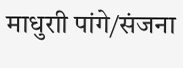माधुराी पांगे/संजना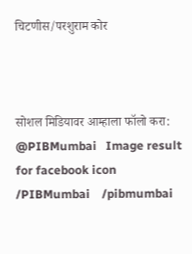चिटणीस/परशुराम कोर



सोशल मिडियावर आम्हाला फॉलो करा: @PIBMumbai   Image result for facebook icon /PIBMumbai    /pibmumbai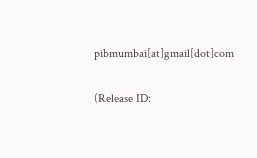pibmumbai[at]gmail[dot]com


(Release ID: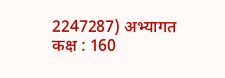2247287) अभ्यागत कक्ष : 160